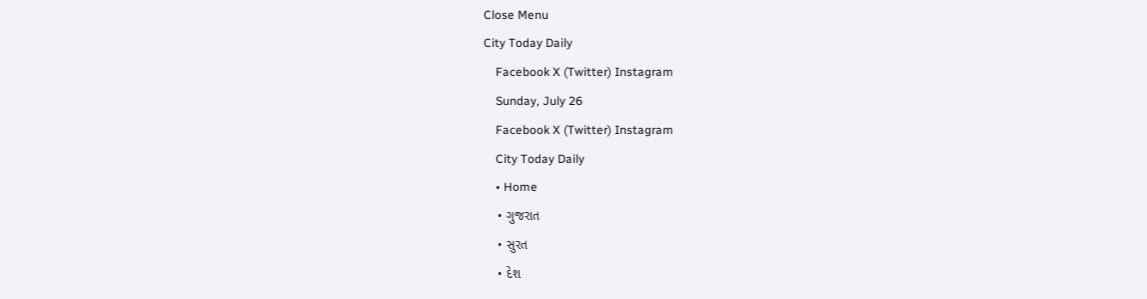Close Menu
City Today Daily
    Facebook X (Twitter) Instagram
    Sunday, July 26
    Facebook X (Twitter) Instagram
    City Today Daily
    • Home
    • ગુજરાત
    • સુરત
    • દેશ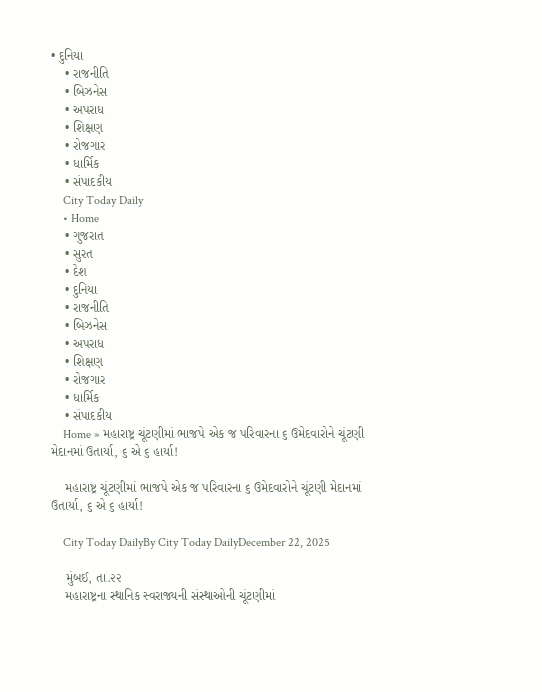• દુનિયા
    • રાજનીતિ
    • બિઝનેસ
    • અપરાધ
    • શિક્ષણ
    • રોજગાર
    • ધાર્મિક
    • સંપાદકીય
    City Today Daily
    • Home
    • ગુજરાત
    • સુરત
    • દેશ
    • દુનિયા
    • રાજનીતિ
    • બિઝનેસ
    • અપરાધ
    • શિક્ષણ
    • રોજગાર
    • ધાર્મિક
    • સંપાદકીય
    Home » મહારાષ્ટ્ર ચૂંટણીમાં ભાજપે એક જ પરિવારના ૬ ઉમેદવારોને ચૂંટણી મેદાનમાં ઉતાર્યા, ૬ એ ૬ હાર્યા!

    મહારાષ્ટ્ર ચૂંટણીમાં ભાજપે એક જ પરિવારના ૬ ઉમેદવારોને ચૂંટણી મેદાનમાં ઉતાર્યા, ૬ એ ૬ હાર્યા!

    City Today DailyBy City Today DailyDecember 22, 2025

    મુંબઈ, તા.૨૨
    મહારાષ્ટ્રના સ્થાનિક સ્વરાજ્યની સંસ્થાઓની ચૂંટણીમાં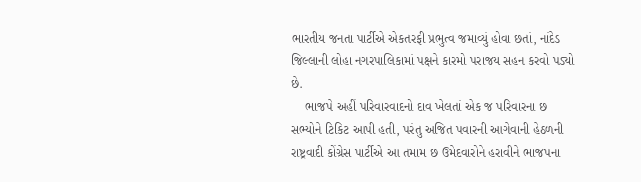ભારતીય જનતા પાર્ટીએ એકતરફી પ્રભુત્વ જમાવ્યું હોવા છતાં, નાંદેડ જિલ્લાની લોહા નગરપાલિકામાં પક્ષને કારમો પરાજય સહન કરવો પડ્યો છે.
    ભાજપે અહીં પરિવારવાદનો દાવ ખેલતાં એક જ પરિવારના છ સભ્યોને ટિકિટ આપી હતી, પરંતુ અજિત પવારની આગેવાની હેઠળની રાષ્ટ્રવાદી કોંગ્રેસ પાર્ટીએ આ તમામ છ ઉમેદવારોને હરાવીને ભાજપના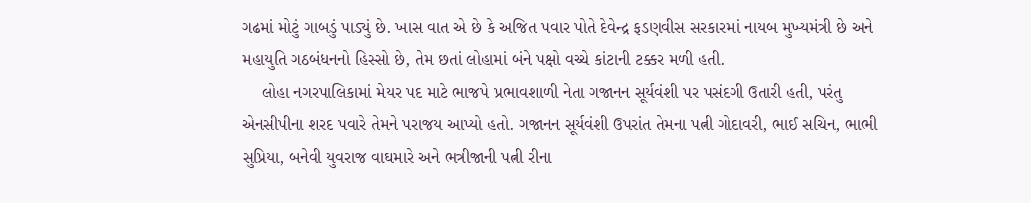ગઢમાં મોટું ગાબડું પાડ્યું છે. ખાસ વાત એ છે કે અજિત પવાર પોતે દેવેન્દ્ર ફડણવીસ સરકારમાં નાયબ મુખ્યમંત્રી છે અને મહાયુતિ ગઠબંધનનો હિસ્સો છે, તેમ છતાં લોહામાં બંને પક્ષો વચ્ચે કાંટાની ટક્કર મળી હતી.
    લોહા નગરપાલિકામાં મેયર પદ માટે ભાજપે પ્રભાવશાળી નેતા ગજાનન સૂર્યવંશી પર પસંદગી ઉતારી હતી, પરંતુ એનસીપીના શરદ પવારે તેમને પરાજય આપ્યો હતો. ગજાનન સૂર્યવંશી ઉપરાંત તેમના પત્ની ગોદાવરી, ભાઈ સચિન, ભાભી સુપ્રિયા, બનેવી યુવરાજ વાઘમારે અને ભત્રીજાની પત્ની રીના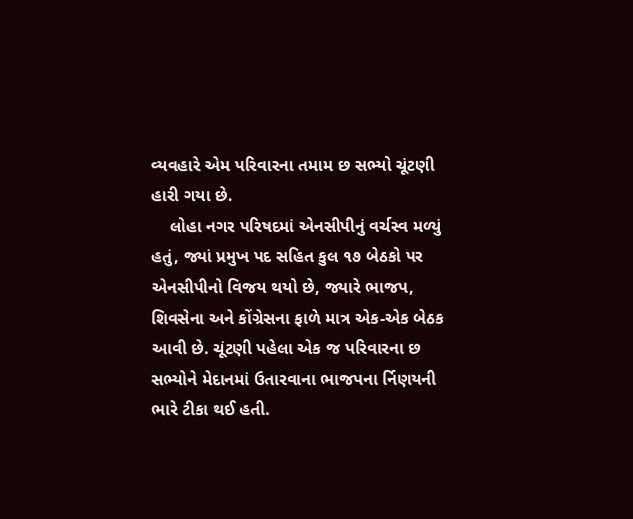વ્યવહારે એમ પરિવારના તમામ છ સભ્યો ચૂંટણી હારી ગયા છે.
    લોહા નગર પરિષદમાં એનસીપીનું વર્ચસ્વ મળ્યું હતું, જ્યાં પ્રમુખ પદ સહિત કુલ ૧૭ બેઠકો પર એનસીપીનો વિજય થયો છે, જ્યારે ભાજપ, શિવસેના અને કોંગ્રેસના ફાળે માત્ર એક-એક બેઠક આવી છે. ચૂંટણી પહેલા એક જ પરિવારના છ સભ્યોને મેદાનમાં ઉતારવાના ભાજપના ર્નિણયની ભારે ટીકા થઈ હતી.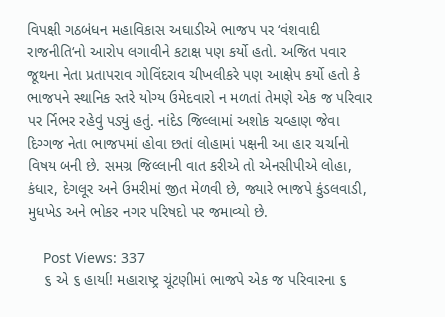વિપક્ષી ગઠબંધન મહાવિકાસ અઘાડીએ ભાજપ પર ‘વંશવાદી રાજનીતિ‘નો આરોપ લગાવીને કટાક્ષ પણ કર્યો હતો. અજિત પવાર જૂથના નેતા પ્રતાપરાવ ગોવિંદરાવ ચીખલીકરે પણ આક્ષેપ કર્યો હતો કે ભાજપને સ્થાનિક સ્તરે યોગ્ય ઉમેદવારો ન મળતાં તેમણે એક જ પરિવાર પર ર્નિભર રહેવું પડ્યું હતું. નાંદેડ જિલ્લામાં અશોક ચવ્હાણ જેવા દિગ્ગજ નેતા ભાજપમાં હોવા છતાં લોહામાં પક્ષની આ હાર ચર્ચાનો વિષય બની છે. સમગ્ર જિલ્લાની વાત કરીએ તો એનસીપીએ લોહા, કંધાર, દેગલૂર અને ઉમરીમાં જીત મેળવી છે, જ્યારે ભાજપે કુંડલવાડી, મુધખેડ અને ભોકર નગર પરિષદો પર જમાવ્યો છે.

    Post Views: 337
    ૬ એ ૬ હાર્યા! મહારાષ્ટ્ર ચૂંટણીમાં ભાજપે એક જ પરિવારના ૬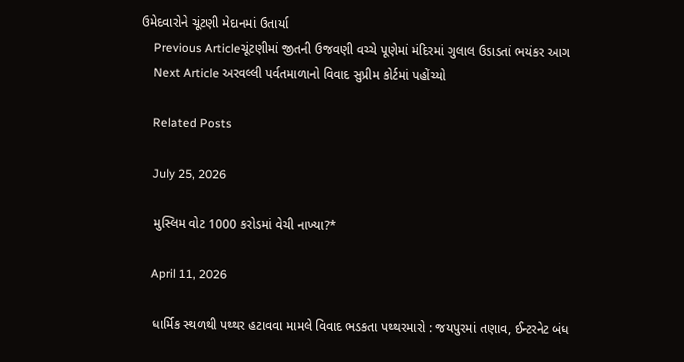ઉમેદવારોને ચૂંટણી મેદાનમાં ઉતાર્યા
    Previous Articleચૂંટણીમાં જીતની ઉજવણી વચ્ચે પૂણેમાં મંદિરમાં ગુલાલ ઉડાડતાં ભયંકર આગ
    Next Article અરવલ્લી પર્વતમાળાનો વિવાદ સુપ્રીમ કોર્ટમાં પહોંચ્યો

    Related Posts

    July 25, 2026

    મુસ્લિમ વોટ 1000 કરોડમાં વેચી નાખ્યા?*

    April 11, 2026

    ધાર્મિક સ્થળથી પથ્થર હટાવવા મામલે વિવાદ ભડકતા પથ્થરમારો : જયપુરમાં તણાવ, ઈન્ટરનેટ બંધ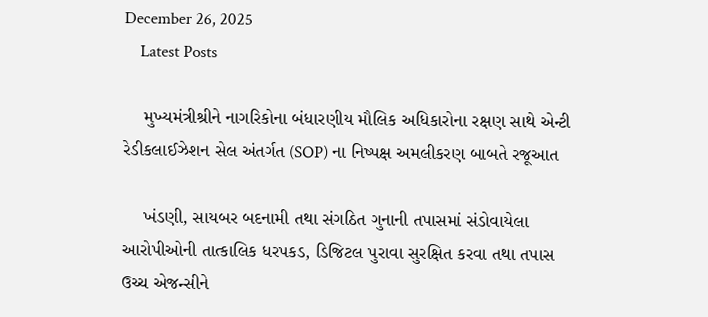December 26, 2025
    Latest Posts

    મુખ્યમંત્રીશ્રીને નાગરિકોના બંધારણીય મૌલિક અધિકારોના રક્ષણ સાથે એન્ટી રેડીકલાઈઝેશન સેલ અંતર્ગત (SOP) ના નિષ્પક્ષ અમલીકરણ બાબતે રજૂઆત

    ખંડણી, સાયબર બદનામી તથા સંગઠિત ગુનાની તપાસમાં સંડોવાયેલા આરોપીઓની તાત્કાલિક ધરપકડ, ડિજિટલ પુરાવા સુરક્ષિત કરવા તથા તપાસ ઉચ્ચ એજન્સીને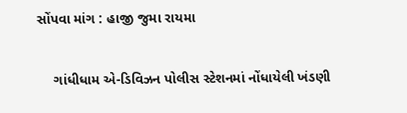સોંપવા માંગ : હાજી જુમા રાયમા

    ગાંધીધામ એ-ડિવિઝન પોલીસ સ્ટેશનમાં નોંધાયેલી ખંડણી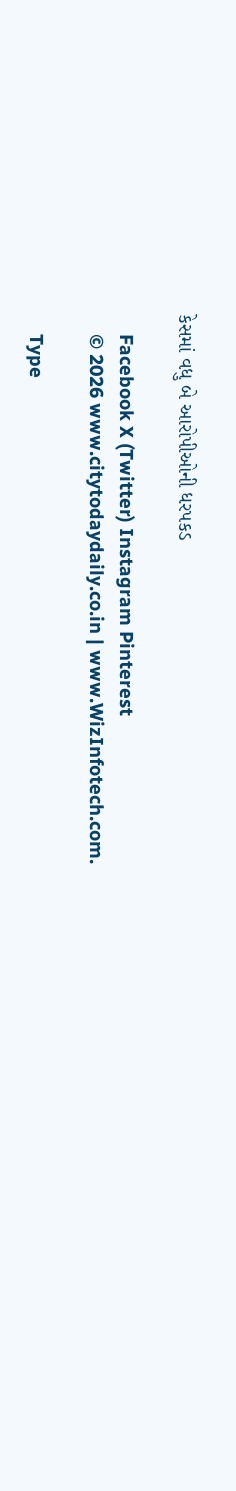કેસમાં વધુ બે આરોપીઓની ધરપકડ

    Facebook X (Twitter) Instagram Pinterest
    © 2026 www.citytodaydaily.co.in | www.WizInfotech.com.

    Type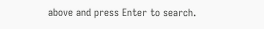above and press Enter to search.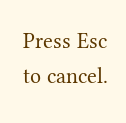Press Esc to cancel.